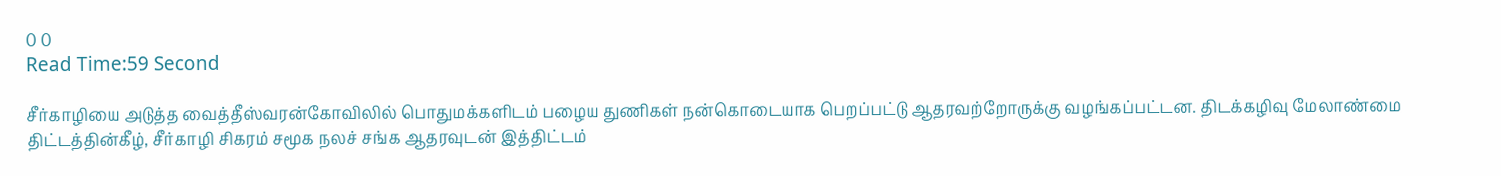0 0
Read Time:59 Second

சீர்காழியை அடுத்த வைத்தீஸ்வரன்கோவிலில் பொதுமக்களிடம் பழைய துணிகள் நன்கொடையாக பெறப்பட்டு ஆதரவற்றோருக்கு வழங்கப்பட்டன. திடக்கழிவு மேலாண்மை திட்டத்தின்கீழ், சீர்காழி சிகரம் சமூக நலச் சங்க ஆதரவுடன் இத்திட்டம்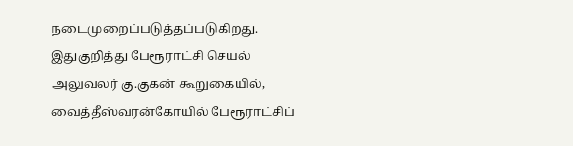நடைமுறைப்படுத்தப்படுகிறது. இதுகுறித்து பேரூராட்சி செயல் அலுவலர் கு.குகன் கூறுகையில், வைத்தீஸ்வரன்கோயில் பேரூராட்சிப்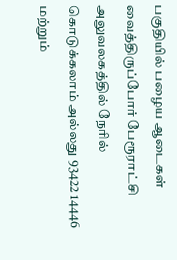பகுதியில் பழைய ஆடைகள் வைத்திருப்போர் பேரூராட்சி அலுவலகத்தில் நேரில் கொடுக்கலாம் அல்லது 93422 14446 மற்றும்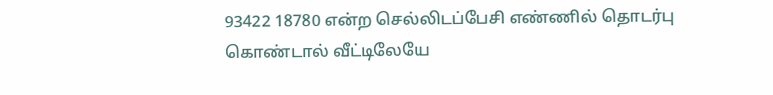93422 18780 என்ற செல்லிடப்பேசி எண்ணில் தொடர்பு கொண்டால் வீட்டிலேயே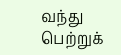வந்து பெற்றுக்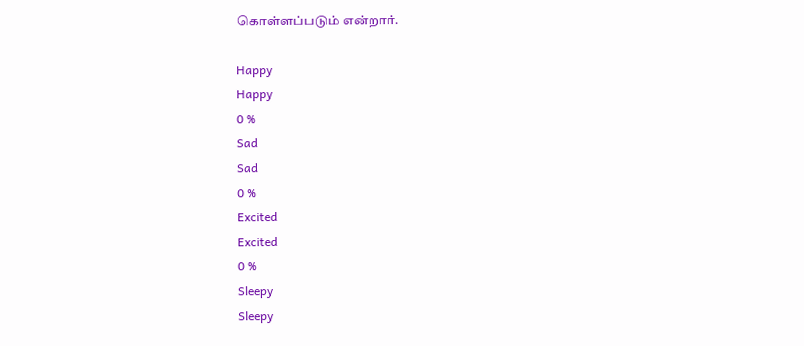கொள்ளப்படும் என்றார்.

Happy
Happy
0 %
Sad
Sad
0 %
Excited
Excited
0 %
Sleepy
Sleepy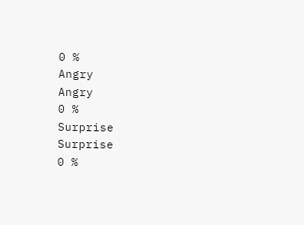0 %
Angry
Angry
0 %
Surprise
Surprise
0 %